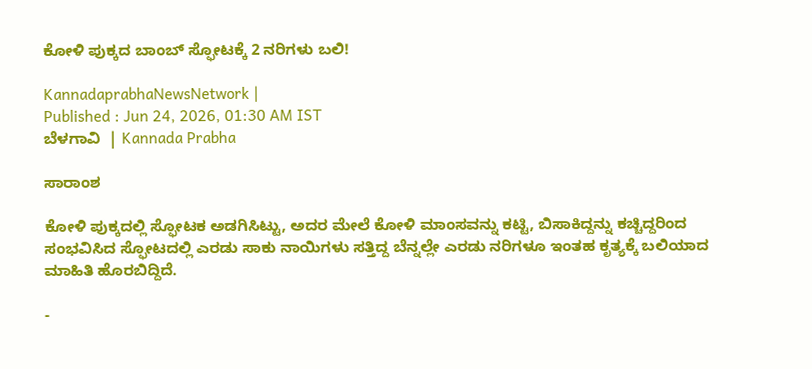ಕೋಳಿ ಪುಕ್ಕದ ಬಾಂಬ್ ಸ್ಫೋಟಕ್ಕೆ 2 ನರಿಗಳು ಬಲಿ!

KannadaprabhaNewsNetwork |
Published : Jun 24, 2026, 01:30 AM IST
ಬೆಳಗಾವಿ  | Kannada Prabha

ಸಾರಾಂಶ

ಕೋಳಿ ಪುಕ್ಕದಲ್ಲಿ ಸ್ಫೋಟಕ ಅಡಗಿಸಿಟ್ಟು, ಅದರ ಮೇಲೆ ಕೋಳಿ ಮಾಂಸವನ್ನು ಕಟ್ಟಿ, ಬಿಸಾಕಿದ್ದನ್ನು ಕಚ್ಚಿದ್ದರಿಂದ ಸಂಭವಿಸಿದ ಸ್ಫೋಟದಲ್ಲಿ ಎರಡು ಸಾಕು ನಾಯಿಗಳು ಸತ್ತಿದ್ದ ಬೆನ್ನಲ್ಲೇ ಎರಡು ನರಿಗಳೂ ಇಂತಹ ಕೃತ್ಯಕ್ಕೆ ಬಲಿಯಾದ ಮಾಹಿತಿ ಹೊರಬಿದ್ದಿದೆ.

-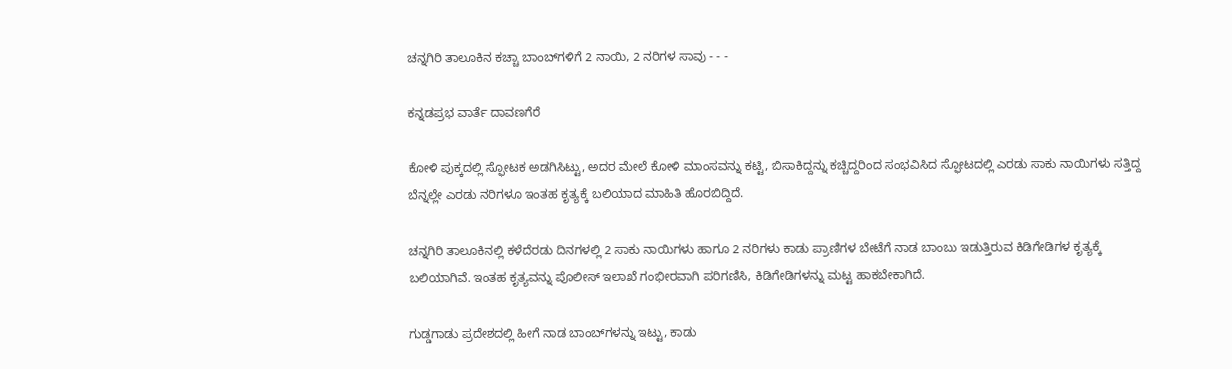ಚನ್ನಗಿರಿ ತಾಲೂಕಿನ ಕಚ್ಚಾ ಬಾಂಬ್‌ಗಳಿಗೆ 2 ನಾಯಿ, 2 ನರಿಗಳ ಸಾವು - - -

ಕನ್ನಡಪ್ರಭ ವಾರ್ತೆ ದಾವಣಗೆರೆ

ಕೋಳಿ ಪುಕ್ಕದಲ್ಲಿ ಸ್ಫೋಟಕ ಅಡಗಿಸಿಟ್ಟು, ಅದರ ಮೇಲೆ ಕೋಳಿ ಮಾಂಸವನ್ನು ಕಟ್ಟಿ, ಬಿಸಾಕಿದ್ದನ್ನು ಕಚ್ಚಿದ್ದರಿಂದ ಸಂಭವಿಸಿದ ಸ್ಫೋಟದಲ್ಲಿ ಎರಡು ಸಾಕು ನಾಯಿಗಳು ಸತ್ತಿದ್ದ ಬೆನ್ನಲ್ಲೇ ಎರಡು ನರಿಗಳೂ ಇಂತಹ ಕೃತ್ಯಕ್ಕೆ ಬಲಿಯಾದ ಮಾಹಿತಿ ಹೊರಬಿದ್ದಿದೆ.

ಚನ್ನಗಿರಿ ತಾಲೂಕಿನಲ್ಲಿ ಕಳೆದೆರಡು ದಿನಗಳಲ್ಲಿ 2 ಸಾಕು ನಾಯಿಗಳು ಹಾಗೂ 2 ನರಿಗಳು ಕಾಡು ಪ್ರಾಣಿಗಳ ಬೇಟೆಗೆ ನಾಡ ಬಾಂಬು ಇಡುತ್ತಿರುವ ಕಿಡಿಗೇಡಿಗಳ ಕೃತ್ಯಕ್ಕೆ ಬಲಿಯಾಗಿವೆ. ಇಂತಹ ಕೃತ್ಯವನ್ನು ಪೊಲೀಸ್ ಇಲಾಖೆ ಗಂಭೀರವಾಗಿ ಪರಿಗಣಿಸಿ, ಕಿಡಿಗೇಡಿಗಳನ್ನು ಮಟ್ಟ ಹಾಕಬೇಕಾಗಿದೆ.

ಗುಡ್ಡಗಾಡು ಪ್ರದೇಶದಲ್ಲಿ ಹೀಗೆ ನಾಡ ಬಾಂಬ್‌ಗಳನ್ನು ಇಟ್ಟು, ಕಾಡು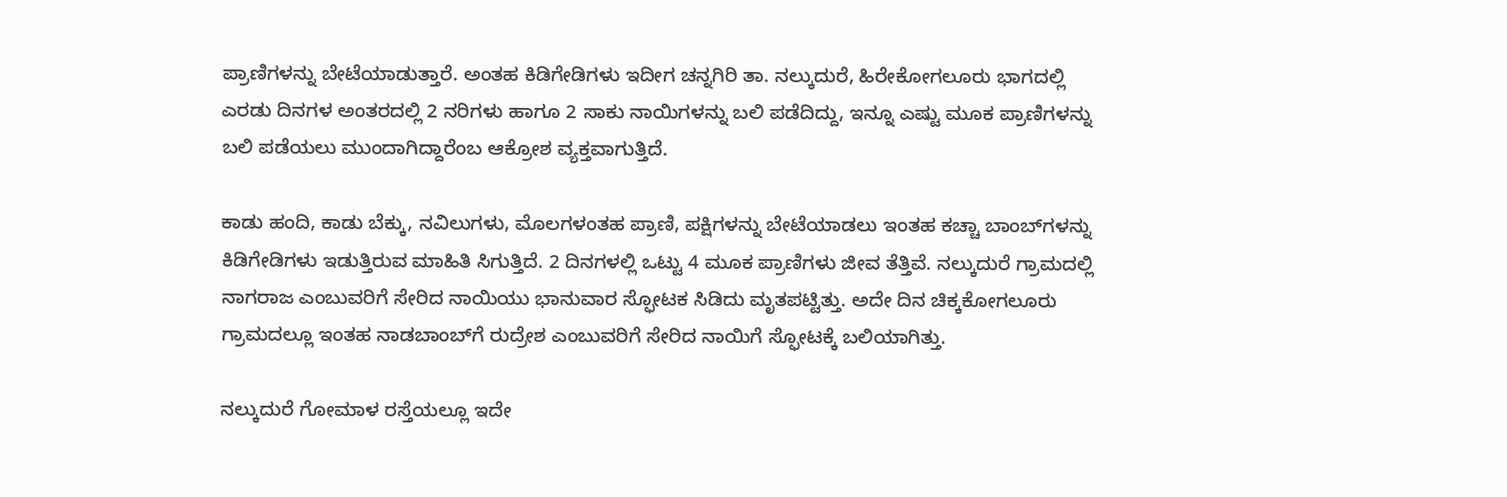ಪ್ರಾಣಿಗಳನ್ನು ಬೇಟೆಯಾಡುತ್ತಾರೆ. ಅಂತಹ ಕಿಡಿಗೇಡಿಗಳು ಇದೀಗ ಚನ್ನಗಿರಿ ತಾ. ನಲ್ಕುದುರೆ, ಹಿರೇಕೋಗಲೂರು ಭಾಗದಲ್ಲಿ ಎರಡು ದಿನಗಳ ಅಂತರದಲ್ಲಿ 2 ನರಿಗಳು ಹಾಗೂ 2 ಸಾಕು ನಾಯಿಗಳನ್ನು ಬಲಿ ಪಡೆದಿದ್ದು, ಇನ್ನೂ ಎಷ್ಟು ಮೂಕ ಪ್ರಾಣಿಗಳನ್ನು ಬಲಿ ಪಡೆಯಲು ಮುಂದಾಗಿದ್ದಾರೆಂಬ ಆಕ್ರೋಶ ವ್ಯಕ್ತವಾಗುತ್ತಿದೆ.

ಕಾಡು ಹಂದಿ, ಕಾಡು ಬೆಕ್ಕು, ನವಿಲುಗಳು, ಮೊಲಗಳಂತಹ ಪ್ರಾಣಿ, ಪಕ್ಷಿಗಳನ್ನು ಬೇಟೆಯಾಡಲು ಇಂತಹ ಕಚ್ಚಾ ಬಾಂಬ್‌ಗಳನ್ನು ಕಿಡಿಗೇಡಿಗಳು ಇಡುತ್ತಿರುವ ಮಾಹಿತಿ ಸಿಗುತ್ತಿದೆ. 2 ದಿನಗಳಲ್ಲಿ ಒಟ್ಟು 4 ಮೂಕ ಪ್ರಾಣಿಗಳು ಜೀವ ತೆತ್ತಿವೆ. ನಲ್ಕುದುರೆ ಗ್ರಾಮದಲ್ಲಿ ನಾಗರಾಜ ಎಂಬುವರಿಗೆ ಸೇರಿದ ನಾಯಿಯು ಭಾನುವಾರ ಸ್ಫೋಟಕ ಸಿಡಿದು ಮೃತಪಟ್ಟಿತ್ತು. ಅದೇ ದಿನ ಚಿಕ್ಕಕೋಗಲೂರು ಗ್ರಾಮದಲ್ಲೂ ಇಂತಹ ನಾಡಬಾಂಬ್‌ಗೆ ರುದ್ರೇಶ ಎಂಬುವರಿಗೆ ಸೇರಿದ ನಾಯಿಗೆ ಸ್ಫೋಟಕ್ಕೆ ಬಲಿಯಾಗಿತ್ತು.

ನಲ್ಕುದುರೆ ಗೋಮಾಳ ರಸ್ತೆಯಲ್ಲೂ ಇದೇ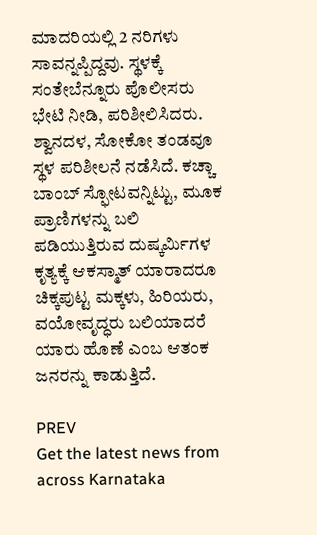ಮಾದರಿಯಲ್ಲಿ 2 ನರಿಗಳು ಸಾವನ್ನಪ್ಪಿದ್ದವು. ಸ್ಥಳಕ್ಕೆ ಸಂತೇಬೆನ್ನೂರು ಪೊಲೀಸರು ಭೇಟಿ ನೀಡಿ, ಪರಿಶೀಲಿಸಿದರು. ಶ್ವಾನದಳ, ಸೋಕೋ ತಂಡವೂ ಸ್ಥಳ ಪರಿಶೀಲನೆ ನಡೆಸಿದೆ. ಕಚ್ಚಾ ಬಾಂಬ್ ಸ್ಫೋಟವನ್ನಿಟ್ಟು, ಮೂಕ ಪ್ರಾಣಿಗಳನ್ನು ಬಲಿ ಪಡಿಯುತ್ತಿರುವ ದುಷ್ಕರ್ಮಿಗಳ ಕೃತ್ಯಕ್ಕೆ ಆಕಸ್ಮಾತ್ ಯಾರಾದರೂ ಚಿಕ್ಕಪುಟ್ಟ ಮಕ್ಕಳು, ಹಿರಿಯರು, ವಯೋವೃದ್ಧರು ಬಲಿಯಾದರೆ ಯಾರು ಹೊಣೆ ಎಂಬ ಆತಂಕ ಜನರನ್ನು ಕಾಡುತ್ತಿದೆ.

PREV
Get the latest news from across Karnataka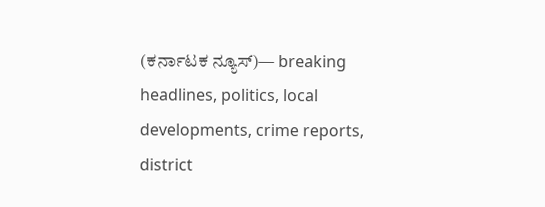(ಕರ್ನಾಟಕ ನ್ಯೂಸ್)— breaking headlines, politics, local developments, crime reports, district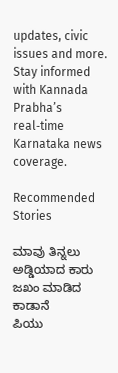updates, civic issues and more. Stay informed with Kannada Prabha’s real‑time Karnataka news coverage.

Recommended Stories

ಮಾವು ತಿನ್ನಲು ಅಡ್ಡಿಯಾದ ಕಾರು ಜಖಂ ಮಾಡಿದ ಕಾಡಾನೆ
ಪಿಯು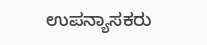ಉಪನ್ಯಾಸಕರು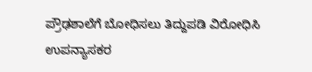ಪ್ರೌಢಶಾಲೆಗೆ ಬೋಧಿಸಲು ತಿದ್ದುಪಡಿ ವಿರೋಧಿಸಿ ಉಪನ್ಯಾಸಕರ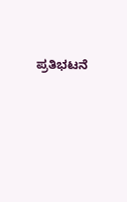ಪ್ರತಿಭಟನೆ